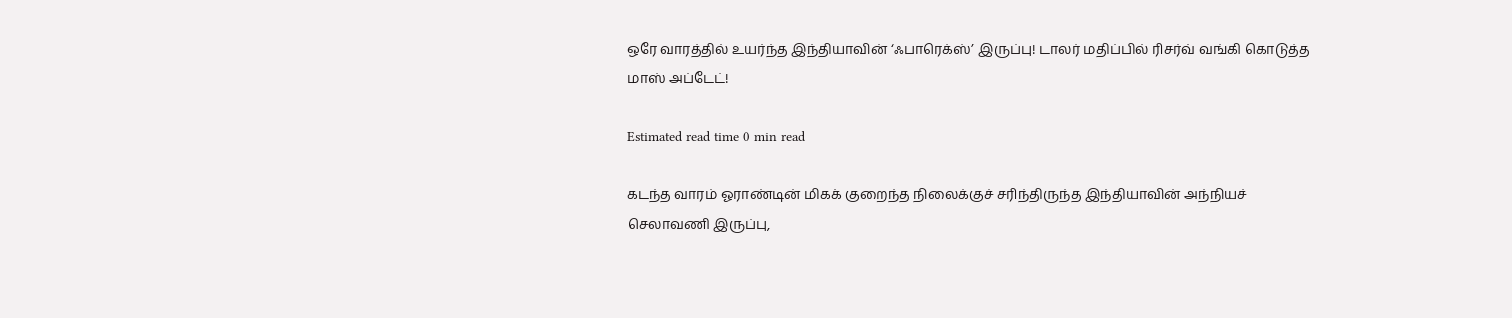ஒரே வாரத்தில் உயர்ந்த இந்தியாவின் ‘ஃபாரெக்ஸ்’ இருப்பு! டாலர் மதிப்பில் ரிசர்வ் வங்கி கொடுத்த மாஸ் அப்டேட்!

Estimated read time 0 min read

கடந்த வாரம் ஓராண்டின் மிகக் குறைந்த நிலைக்குச் சரிந்திருந்த இந்தியாவின் அந்நியச் செலாவணி இருப்பு,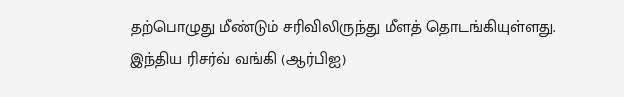தற்பொழுது மீண்டும் சரிவிலிருந்து மீளத் தொடங்கியுள்ளது.
இந்திய ரிசர்வ் வங்கி (ஆர்பிஐ)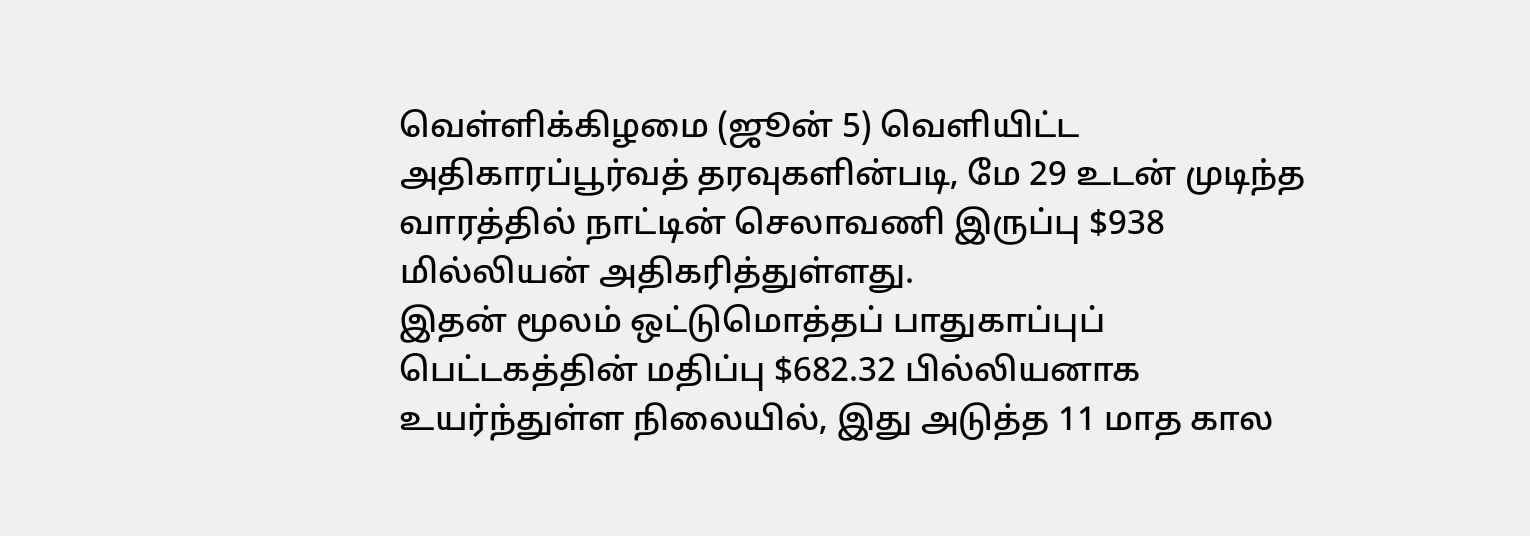வெள்ளிக்கிழமை (ஜூன் 5) வெளியிட்ட அதிகாரப்பூர்வத் தரவுகளின்படி, மே 29 உடன் முடிந்த வாரத்தில் நாட்டின் செலாவணி இருப்பு $938 மில்லியன் அதிகரித்துள்ளது.
இதன் மூலம் ஒட்டுமொத்தப் பாதுகாப்புப் பெட்டகத்தின் மதிப்பு $682.32 பில்லியனாக உயர்ந்துள்ள நிலையில், இது அடுத்த 11 மாத கால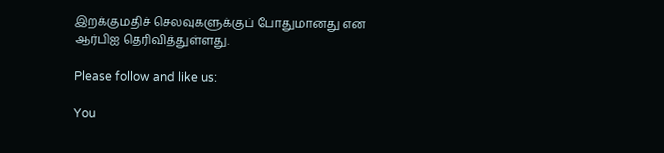இறக்குமதிச் செலவுகளுக்குப் போதுமானது என ஆர்பிஐ தெரிவித்துள்ளது.

Please follow and like us:

You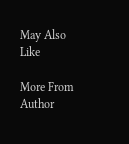May Also Like

More From Author